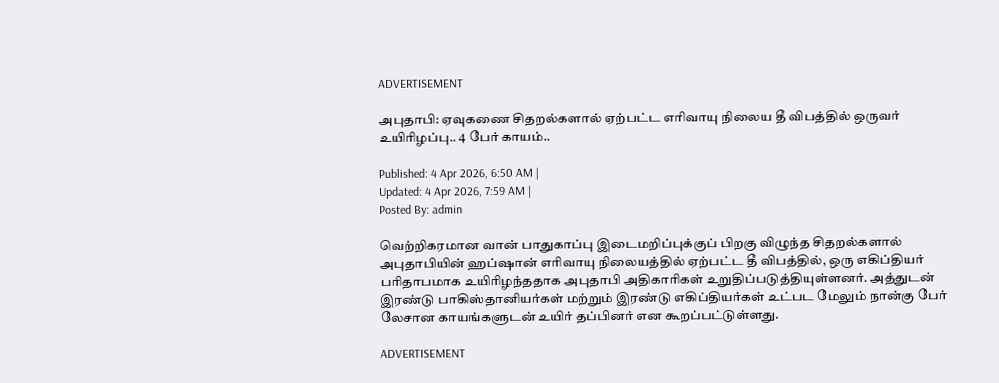ADVERTISEMENT

அபுதாபி: ஏவுகணை சிதறல்களால் ஏற்பட்ட எரிவாயு நிலைய தீ விபத்தில் ஒருவர் உயிரிழப்பு.. 4 பேர் காயம்..

Published: 4 Apr 2026, 6:50 AM |
Updated: 4 Apr 2026, 7:59 AM |
Posted By: admin

வெற்றிகரமான வான் பாதுகாப்பு இடைமறிப்புக்குப் பிறகு விழுந்த சிதறல்களால் அபுதாபியின் ஹப்ஷான் எரிவாயு நிலையத்தில் ஏற்பட்ட தீ விபத்தில், ஒரு எகிப்தியர் பரிதாபமாக உயிரிழந்ததாக அபுதாபி அதிகாரிகள் உறுதிப்படுத்தியுள்ளனர். அத்துடன் இரண்டு பாகிஸ்தானியர்கள் மற்றும் இரண்டு எகிப்தியர்கள் உட்பட மேலும் நான்கு பேர் லேசான காயங்களுடன் உயிர் தப்பினர் என கூறப்பட்டுள்ளது.

ADVERTISEMENT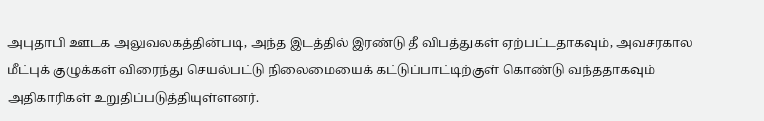அபுதாபி ஊடக அலுவலகத்தின்படி, அந்த இடத்தில் இரண்டு தீ விபத்துகள் ஏற்பட்டதாகவும், அவசரகால மீட்புக் குழுக்கள் விரைந்து செயல்பட்டு நிலைமையைக் கட்டுப்பாட்டிற்குள் கொண்டு வந்ததாகவும் அதிகாரிகள் உறுதிப்படுத்தியுள்ளனர்.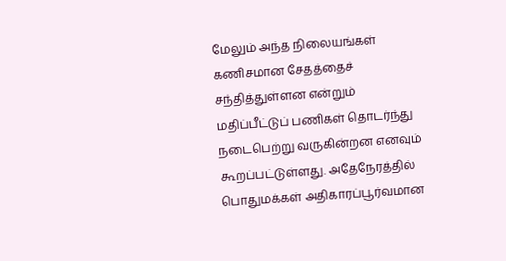மேலும் அந்த நிலையங்கள் கணிசமான சேதத்தைச் சந்தித்துள்ளன என்றும் மதிப்பீட்டுப் பணிகள் தொடர்ந்து நடைபெற்று வருகின்றன எனவும் கூறப்பட்டுள்ளது. அதேநேரத்தில் பொதுமக்கள் அதிகாரப்பூர்வமான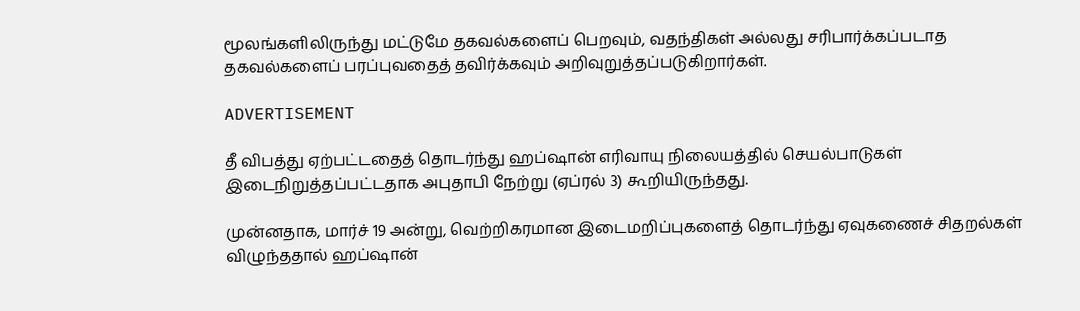மூலங்களிலிருந்து மட்டுமே தகவல்களைப் பெறவும், வதந்திகள் அல்லது சரிபார்க்கப்படாத தகவல்களைப் பரப்புவதைத் தவிர்க்கவும் அறிவுறுத்தப்படுகிறார்கள்.

ADVERTISEMENT

தீ விபத்து ஏற்பட்டதைத் தொடர்ந்து ஹப்ஷான் எரிவாயு நிலையத்தில் செயல்பாடுகள் இடைநிறுத்தப்பட்டதாக அபுதாபி நேற்று (ஏப்ரல் 3) கூறியிருந்தது.

முன்னதாக, மார்ச் 19 அன்று, வெற்றிகரமான இடைமறிப்புகளைத் தொடர்ந்து ஏவுகணைச் சிதறல்கள் விழுந்ததால் ஹப்ஷான்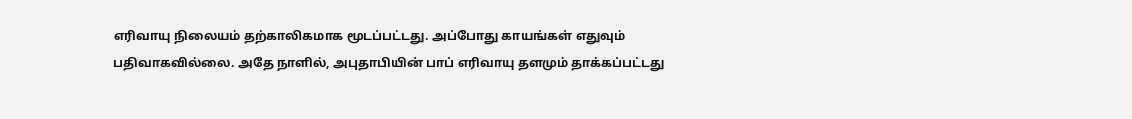எரிவாயு நிலையம் தற்காலிகமாக மூடப்பட்டது. அப்போது காயங்கள் எதுவும் பதிவாகவில்லை. அதே நாளில், அபுதாபியின் பாப் எரிவாயு தளமும் தாக்கப்பட்டது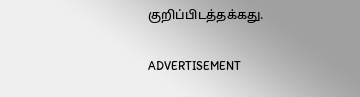குறிப்பிடத்தக்கது.

ADVERTISEMENT